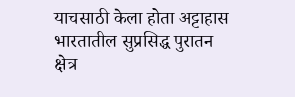याचसाठी केला होता अट्टाहास
भारतातील सुप्रसिद्ध पुरातन क्षेत्र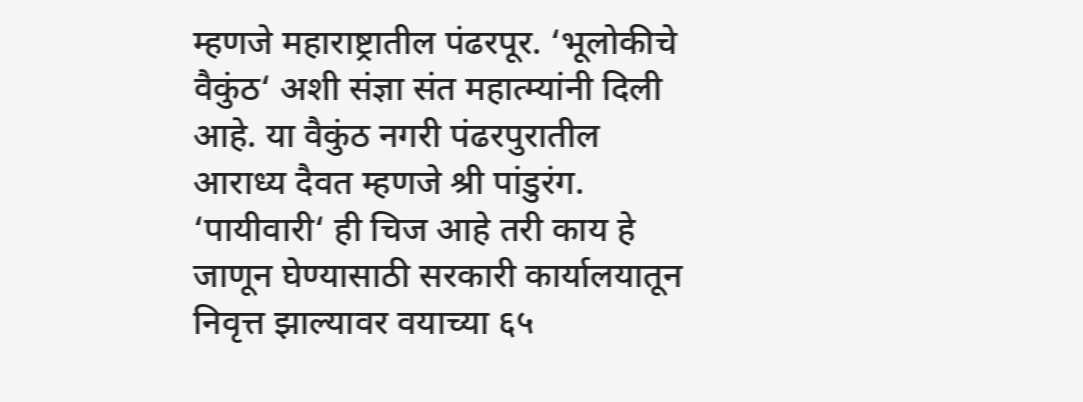म्हणजे महाराष्ट्रातील पंढरपूर. ‘भूलोकीचे वैकुंठ‘ अशी संज्ञा संत महात्म्यांनी दिली आहे. या वैकुंठ नगरी पंढरपुरातील आराध्य दैवत म्हणजे श्री पांडुरंग. ‘पायीवारी‘ ही चिज आहे तरी काय हे जाणून घेण्यासाठी सरकारी कार्यालयातून निवृत्त झाल्यावर वयाच्या ६५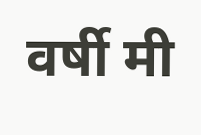वर्षी मी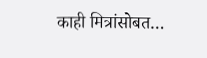काही मित्रांसोबत…